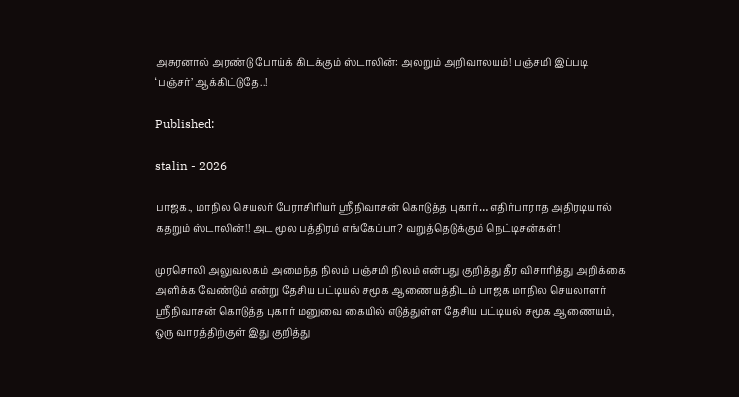அசுரனால் அரண்டு போய்க் கிடக்கும் ஸ்டாலின்: அலறும் அறிவாலயம்! பஞ்சமி இப்படி ‘பஞ்சர்’ ஆக்கிட்டுதே..!

Published:

stalin - 2026

பாஜக., மாநில செயலர் பேராசிரியர் ஸ்ரீநிவாசன் கொடுத்த புகார்… எதிர்பாராத அதிரடியால் கதறும் ஸ்டாலின்!! அட மூல பத்திரம் எங்கேப்பா? வறுத்தெடுக்கும் நெட்டிசன்கள்!

முரசொலி அலுவலகம் அமைந்த நிலம் பஞ்சமி நிலம் என்பது குறித்து தீர விசாரித்து அறிக்கை அளிக்க வேண்டும் என்று தேசிய பட்டியல் சமூக ஆணையத்திடம் பாஜக மாநில செயலாளர் ஸ்ரீநிவாசன் கொடுத்த புகார் மனுவை கையில் எடுத்துள்ள தேசிய பட்டியல் சமூக ஆணையம், ஒரு வாரத்திற்குள் இது குறித்து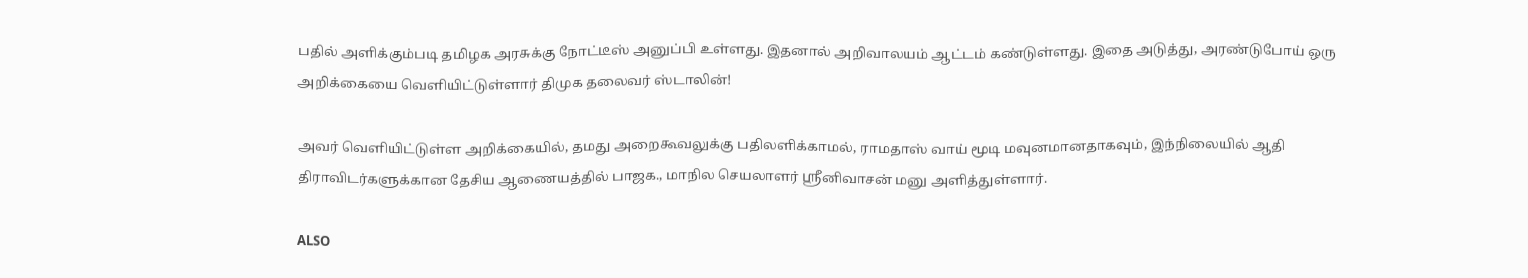பதில் அளிக்கும்படி தமிழக அரசுக்கு நோட்டீஸ் அனுப்பி உள்ளது. இதனால் அறிவாலயம் ஆட்டம் கண்டுள்ளது. இதை அடுத்து, அரண்டுபோய் ஒரு அறிக்கையை வெளியிட்டுள்ளார் திமுக தலைவர் ஸ்டாலின்!

அவர் வெளியிட்டுள்ள அறிக்கையில், தமது அறைகூவலுக்கு பதிலளிக்காமல், ராமதாஸ் வாய் மூடி மவுனமானதாகவும், இந்நிலையில் ஆதி திராவிடர்களுக்கான தேசிய ஆணையத்தில் பாஜக., மாநில செயலாளர் ஸ்ரீனிவாசன் மனு அளித்துள்ளார்.

ALSO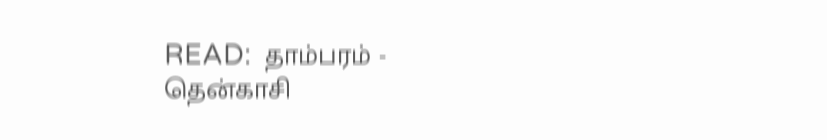READ:  தாம்பரம் - தென்காசி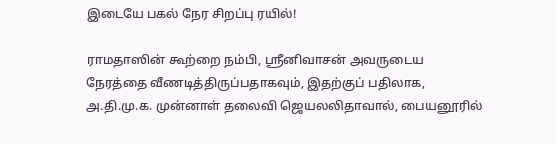இடையே பகல் நேர சிறப்பு ரயில்!

ராமதாஸின் கூற்றை நம்பி, ஸ்ரீனிவாசன் அவருடைய நேரத்தை வீணடித்திருப்பதாகவும், இதற்குப் பதிலாக, அ.தி.மு.க. முன்னாள் தலைவி ஜெயலலிதாவால், பையனூரில்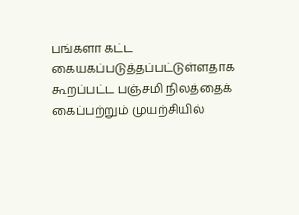பங்களா கட்ட கையகப்படுத்தப்பட்டுள்ளதாக கூறப்பட்ட பஞ்சமி நிலத்தைக் கைப்பற்றும் முயற்சியில்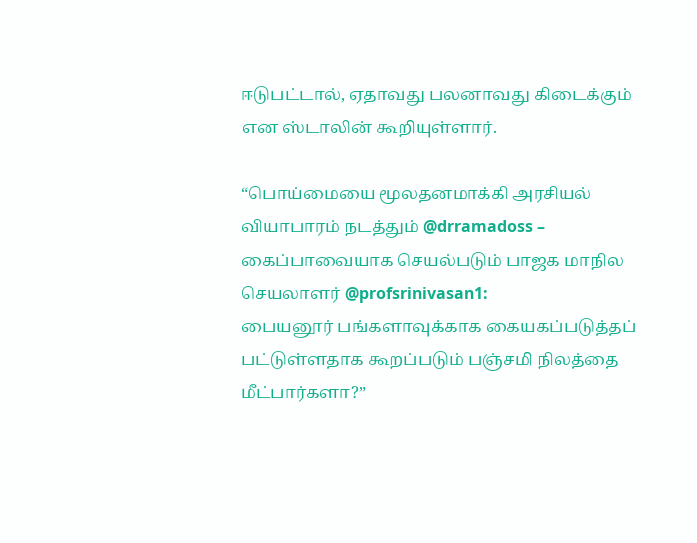ஈடுபட்டால், ஏதாவது பலனாவது கிடைக்கும் என ஸ்டாலின் கூறியுள்ளார்.

“பொய்மையை மூலதனமாக்கி அரசியல் வியாபாரம் நடத்தும் @drramadoss – கைப்பாவையாக செயல்படும் பாஜக மாநில செயலாளர் @profsrinivasan1:
பையனூர் பங்களாவுக்காக கையகப்படுத்தப் பட்டுள்ளதாக கூறப்படும் பஞ்சமி நிலத்தை மீட்பார்களா?”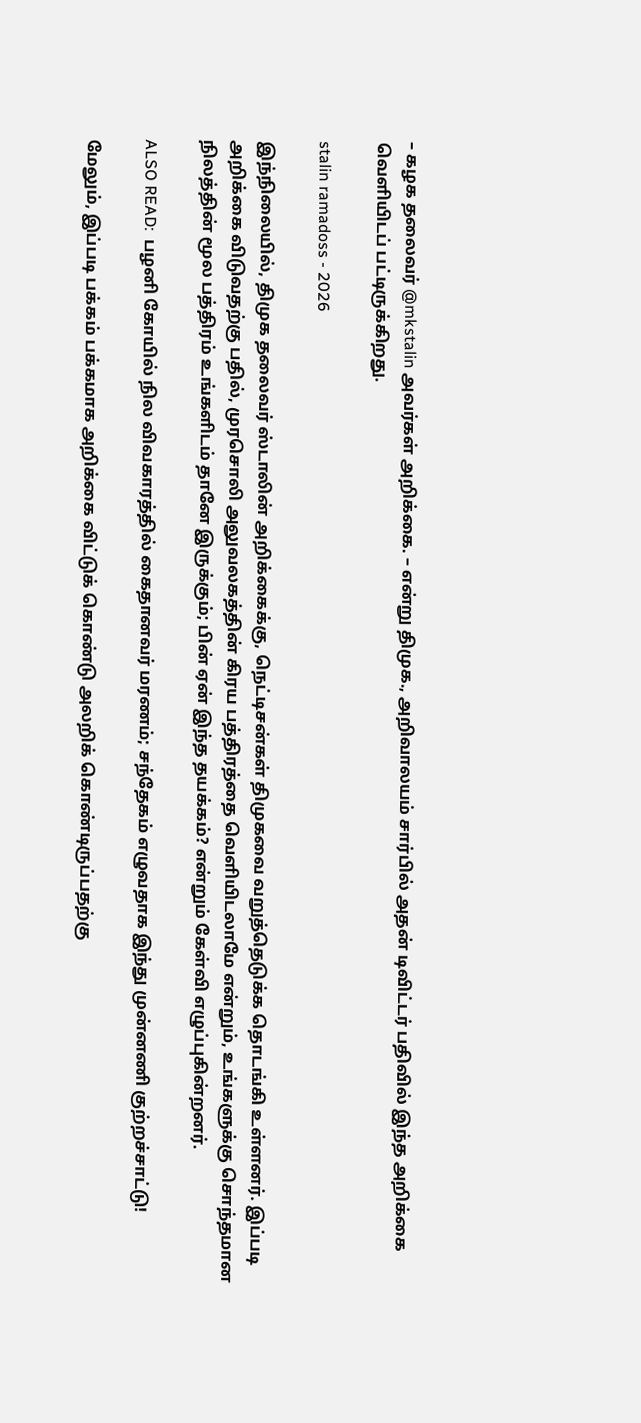– கழக தலைவர் @mkstalin அவர்கள் அறிக்கை. – என்று திமுக., அறிவாலயம் சார்பில் அதன் டிவிட்டர் பதிவில் இந்த அறிக்கை வெளியிடப் பட்டிருக்கிறது.

stalin ramadoss - 2026

இந்நிலையில், திமுக தலைவர் ஸ்டாலின் அறிக்கைக்கு, நெட்டிசன்கள் திமுகவை வறுத்தெடுக்க தொடங்கி உள்ளனர். இப்படி அறிக்கை விடுவதற்கு பதில், முரசொலி அலுவலகத்தின் கிரய பத்திரத்தை வெளியிடலாமே என்றும், உங்களுக்கு சொந்தமான நிலத்தின் மூல பத்திரம் உங்களிடம் தானே இருக்கும்; பின் ஏன் இந்த தயக்கம்? என்றும் கேள்வி எழுப்புகின்றனர்.

ALSO READ:  பழனி கோயில் நில விவகாரத்தில் கைதானவர் மரணம்; சந்தேகம் எழுவதாக இந்து முன்னணி குற்றச்சாட்டு!

மேலும், இப்படி பக்கம் பக்கமாக அறிக்கை விட்டுக் கொண்டு அலறிக் கொண்டிருப்பதற்கு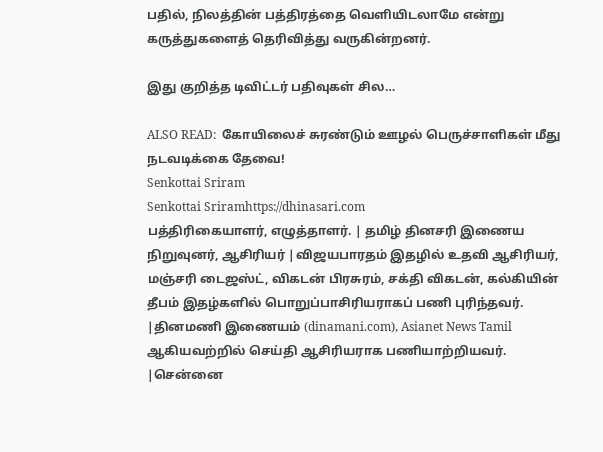பதில், நிலத்தின் பத்திரத்தை வெளியிடலாமே என்று கருத்துகளைத் தெரிவித்து வருகின்றனர்.

இது குறித்த டிவிட்டர் பதிவுகள் சில…

ALSO READ:  கோயிலைச் சுரண்டும் ஊழல் பெருச்சாளிகள் மீது நடவடிக்கை தேவை!
Senkottai Sriram
Senkottai Sriramhttps://dhinasari.com
பத்திரிகையாளர், எழுத்தாளர். | தமிழ் தினசரி இணைய நிறுவுனர், ஆசிரியர் |விஜயபாரதம் இதழில் உதவி ஆசிரியர், மஞ்சரி டைஜஸ்ட், விகடன் பிரசுரம், சக்தி விகடன், கல்கியின் தீபம் இதழ்களில் பொறுப்பாசிரியராகப் பணி புரிந்தவர். |தினமணி இணையம் (dinamani.com), Asianet News Tamil ஆகியவற்றில் செய்தி ஆசிரியராக பணியாற்றியவர். |சென்னை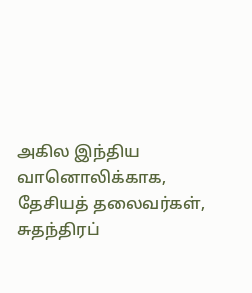அகில இந்திய வானொலிக்காக, தேசியத் தலைவர்கள், சுதந்திரப்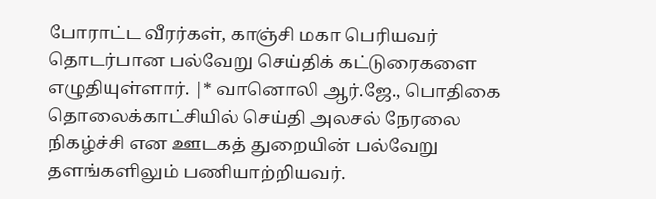போராட்ட வீரர்கள், காஞ்சி மகா பெரியவர் தொடர்பான பல்வேறு செய்திக் கட்டுரைகளை எழுதியுள்ளார். |* வானொலி ஆர்.ஜே., பொதிகை தொலைக்காட்சியில் செய்தி அலசல் நேரலை நிகழ்ச்சி என ஊடகத் துறையின் பல்வேறு தளங்களிலும் பணியாற்றியவர்.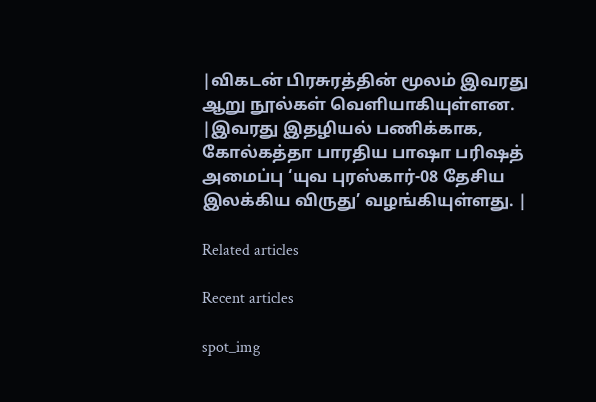|விகடன் பிரசுரத்தின் மூலம் இவரது ஆறு நூல்கள் வெளியாகியுள்ளன. |இவரது இதழியல் பணிக்காக, கோல்கத்தா பாரதிய பாஷா பரிஷத் அமைப்பு ‘யுவ புரஸ்கார்-08 தேசிய இலக்கிய விருது’ வழங்கியுள்ளது. |

Related articles

Recent articles

spot_img